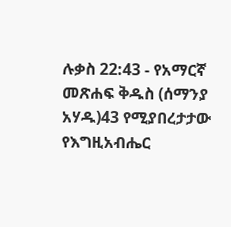ሉቃስ 22:43 - የአማርኛ መጽሐፍ ቅዱስ (ሰማንያ አሃዱ)43 የሚያበረታታው የእግዚአብሔር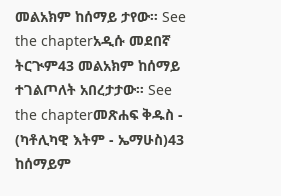መልአክም ከሰማይ ታየው። See the chapterአዲሱ መደበኛ ትርጒም43 መልአክም ከሰማይ ተገልጦለት አበረታታው። See the chapterመጽሐፍ ቅዱስ - (ካቶሊካዊ እትም - ኤማሁስ)43 ከሰማይም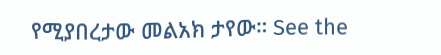የሚያበረታው መልአክ ታየው። See the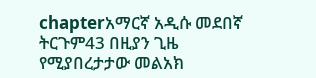chapterአማርኛ አዲሱ መደበኛ ትርጉም43 በዚያን ጊዜ የሚያበረታታው መልአክ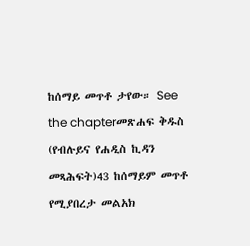ከሰማይ መጥቶ ታየው። See the chapterመጽሐፍ ቅዱስ (የብሉይና የሐዲስ ኪዳን መጻሕፍት)43 ከሰማይም መጥቶ የሚያበረታ መልአክ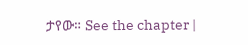ታየው። See the chapter |